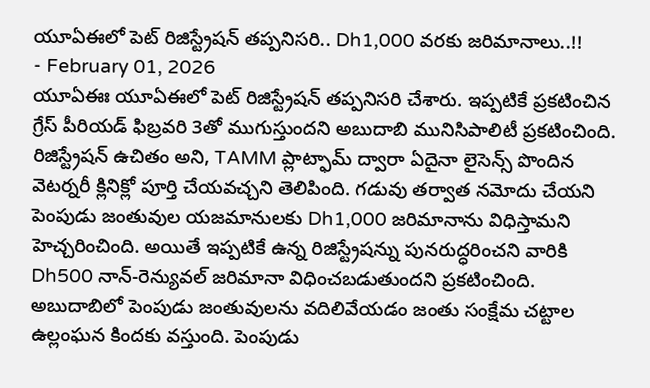యూఏఈలో పెట్ రిజిస్ట్రేషన్ తప్పనిసరి.. Dh1,000 వరకు జరిమానాలు..!!
- February 01, 2026
యూఏఈః యూఏఈలో పెట్ రిజిస్ట్రేషన్ తప్పనిసరి చేశారు. ఇప్పటికే ప్రకటించిన గ్రేస్ పీరియడ్ ఫిబ్రవరి 3తో ముగుస్తుందని అబుదాబి మునిసిపాలిటీ ప్రకటించింది. రిజిస్ట్రేషన్ ఉచితం అని, TAMM ప్లాట్ఫామ్ ద్వారా ఏదైనా లైసెన్స్ పొందిన వెటర్నరీ క్లినిక్లో పూర్తి చేయవచ్చని తెలిపింది. గడువు తర్వాత నమోదు చేయని పెంపుడు జంతువుల యజమానులకు Dh1,000 జరిమానాను విధిస్తామని హెచ్చరించింది. అయితే ఇప్పటికే ఉన్న రిజిస్ట్రేషన్ను పునరుద్ధరించని వారికి Dh500 నాన్-రెన్యువల్ జరిమానా విధించబడుతుందని ప్రకటించింది. అబుదాబిలో పెంపుడు జంతువులను వదిలివేయడం జంతు సంక్షేమ చట్టాల ఉల్లంఘన కిందకు వస్తుంది. పెంపుడు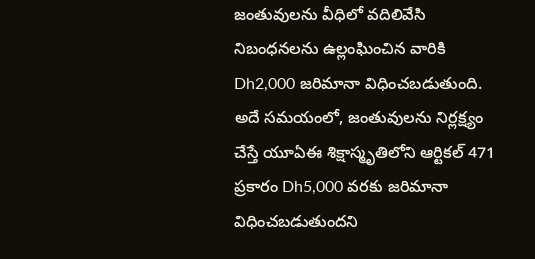జంతువులను వీధిలో వదిలివేసి నిబంధనలను ఉల్లంఘించిన వారికి Dh2,000 జరిమానా విధించబడుతుంది. అదే సమయంలో, జంతువులను నిర్లక్ష్యం చేస్తే యూఏఈ శిక్షాస్మృతిలోని ఆర్టికల్ 471 ప్రకారం Dh5,000 వరకు జరిమానా విధించబడుతుందని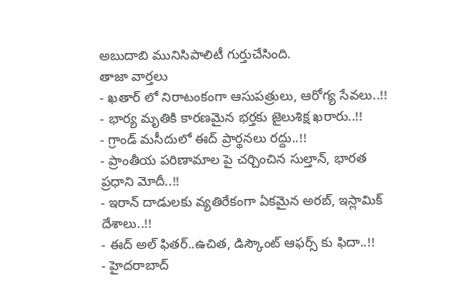అబుదాబి మునిసిపాలిటీ గుర్తుచేసింది.
తాజా వార్తలు
- ఖతార్ లో నిరాటంకంగా ఆసుపత్రులు, ఆరోగ్య సేవలు..!!
- భార్య మృతికి కారణమైన భర్తకు జైలుశిక్ష ఖరారు..!!
- గ్రాండ్ మసీదులో ఈద్ ప్రార్థనలు రద్దు..!!
- ప్రాంతీయ పరిణామాల పై చర్చించిన సుల్తాన్, భారత ప్రధాని మోదీ..!!
- ఇరాన్ దాడులకు వ్యతిరేకంగా ఏకమైన అరబ్, ఇస్లామిక్ దేశాలు..!!
- ఈద్ అల్ ఫితర్..ఉచిత, డిస్కౌంట్ ఆఫర్స్ కు ఫిదా..!!
- హైదరాబాద్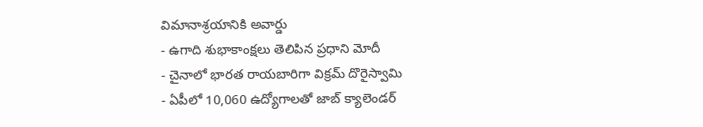విమానాశ్రయానికి అవార్డు
- ఉగాది శుభాకాంక్షలు తెలిపిన ప్రధాని మోదీ
- చైనాలో భారత రాయబారిగా విక్రమ్ దొరైస్వామి
- ఏపీలో 10,060 ఉద్యోగాలతో జాబ్ క్యాలెండర్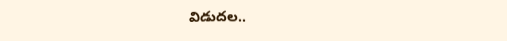విడుదల..